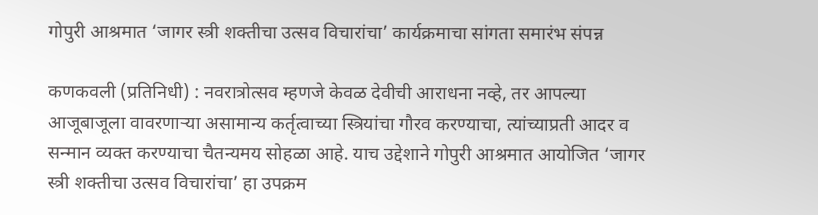गोपुरी आश्रमात ‘जागर स्त्री शक्तीचा उत्सव विचारांचा’ कार्यक्रमाचा सांगता समारंभ संपन्न

कणकवली (प्रतिनिधी) : नवरात्रोत्सव म्हणजे केवळ देवीची आराधना नव्हे, तर आपल्या आजूबाजूला वावरणाऱ्या असामान्य कर्तृत्वाच्या स्त्रियांचा गौरव करण्याचा, त्यांच्याप्रती आदर व सन्मान व्यक्त करण्याचा चैतन्यमय सोहळा आहे. याच उद्देशाने गोपुरी आश्रमात आयोजित ‘जागर स्त्री शक्तीचा उत्सव विचारांचा’ हा उपक्रम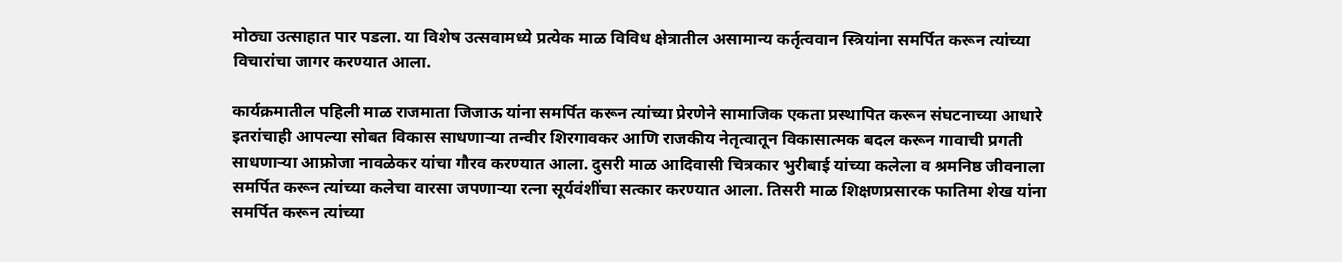मोठ्या उत्साहात पार पडला. या विशेष उत्सवामध्ये प्रत्येक माळ विविध क्षेत्रातील असामान्य कर्तृत्ववान स्त्रियांना समर्पित करून त्यांच्या विचारांचा जागर करण्यात आला.

कार्यक्रमातील पहिली माळ राजमाता जिजाऊ यांना समर्पित करून त्यांच्या प्रेरणेने सामाजिक एकता प्रस्थापित करून संघटनाच्या आधारे इतरांचाही आपल्या सोबत विकास साधणाऱ्या तन्वीर शिरगावकर आणि राजकीय नेतृत्वातून विकासात्मक बदल करून गावाची प्रगती साधणाऱ्या आफ्रोजा नावळेकर यांचा गौरव करण्यात आला. दुसरी माळ आदिवासी चित्रकार भुरीबाई यांच्या कलेला व श्रमनिष्ठ जीवनाला समर्पित करून त्यांच्या कलेचा वारसा जपणाऱ्या रत्ना सूर्यवंशींचा सत्कार करण्यात आला. तिसरी माळ शिक्षणप्रसारक फातिमा शेख यांना समर्पित करून त्यांच्या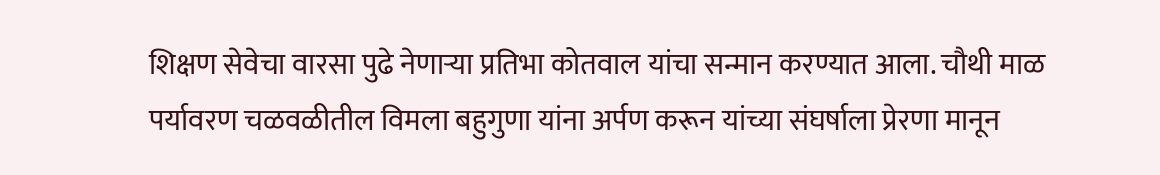शिक्षण सेवेचा वारसा पुढे नेणाऱ्या प्रतिभा कोतवाल यांचा सन्मान करण्यात आला. चौथी माळ पर्यावरण चळवळीतील विमला बहुगुणा यांना अर्पण करून यांच्या संघर्षाला प्रेरणा मानून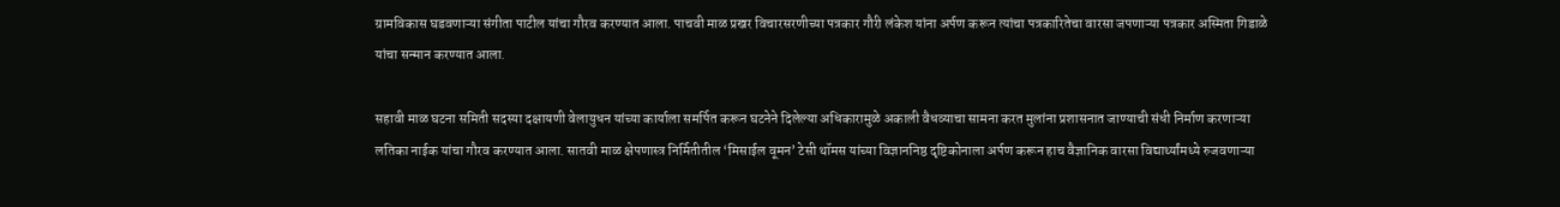ग्रामविकास घडवणाऱ्या संगीता पाटील यांचा गौरव करण्यात आला. पाचवी माळ प्रखर विचारसरणीच्या पत्रकार गौरी लंकेश यांना अर्पण करून त्यांचा पत्रकारितेचा वारसा जपणाऱ्या पत्रकार अस्मिता गिडाळे यांचा सन्मान करण्यात आला.

सहावी माळ घटना समिती सदस्या दक्षायणी वेलायुधन यांच्या कार्याला समर्पित करून घटनेने दिलेल्या अधिकारामुळे अकाली वैधव्याचा सामना करत मुलांना प्रशासनात जाण्याची संधी निर्माण करणाऱ्या लतिका नाईक यांचा गौरव करण्यात आला. सातवी माळ क्षेपणास्त्र निर्मितीतील ‘मिसाईल वूमन’ टेसी थॉमस यांच्या विज्ञाननिष्ठ दृष्टिकोनाला अर्पण करून हाच वैज्ञानिक वारसा विद्यार्थ्यांमध्ये रुजवणाऱ्या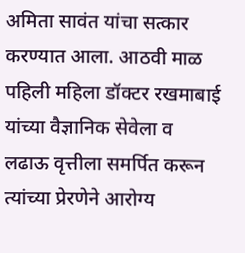अमिता सावंत यांचा सत्कार करण्यात आला. आठवी माळ पहिली महिला डॉक्टर रखमाबाई यांच्या वैज्ञानिक सेवेला व लढाऊ वृत्तीला समर्पित करून त्यांच्या प्रेरणेने आरोग्य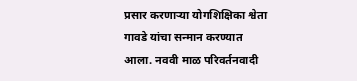प्रसार करणाऱ्या योगशिक्षिका श्वेता गावडे यांचा सन्मान करण्यात आला. नववी माळ परिवर्तनवादी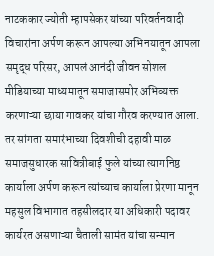नाटककार ज्योती म्हापसेकर यांच्या परिवर्तनवादी विचारांना अर्पण करून आपल्या अभिनयातून आपला समृद्ध परिसर, आपलं आनंदी जीवन सोशल मीडियाच्या माध्यमातून समाजासमोर अभिव्यक्त करणाऱ्या छाया गावकर यांचा गौरव करण्यात आला. तर सांगता समारंभाच्या दिवशीची दहावी माळ समाजसुधारक सावित्रीबाई फुले यांच्या त्यागनिष्ठ कार्याला अर्पण करून त्यांच्याच कार्याला प्रेरणा मानून महसुल विभागात तहसीलदार या अधिकारी पदावर कार्यरत असणाऱ्या चैताली सामंत यांचा सन्मान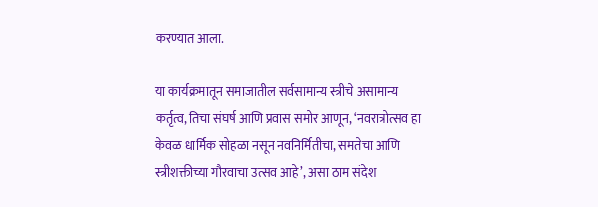करण्यात आला.

या कार्यक्रमातून समाजातील सर्वसामान्य स्त्रीचे असामान्य कर्तृत्व, तिचा संघर्ष आणि प्रवास समोर आणून, ‘नवरात्रोत्सव हा केवळ धार्मिक सोहळा नसून नवनिर्मितीचा, समतेचा आणि स्त्रीशक्तीच्या गौरवाचा उत्सव आहे’, असा ठाम संदेश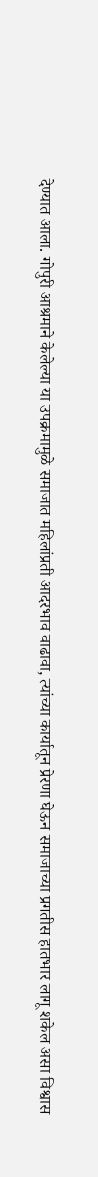देण्यात आला. गोपुरी आश्रमाने केलेल्या या उपक्रमामुळे समाजात महिलांप्रती आदरभाव वाढावा, त्यांच्या कार्यातून प्रेरणा घेऊन समाजाच्या प्रगतीस हातभार लागू शकेल असा विश्वास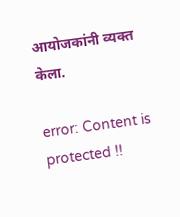आयोजकांनी व्यक्त केला.

error: Content is protected !!